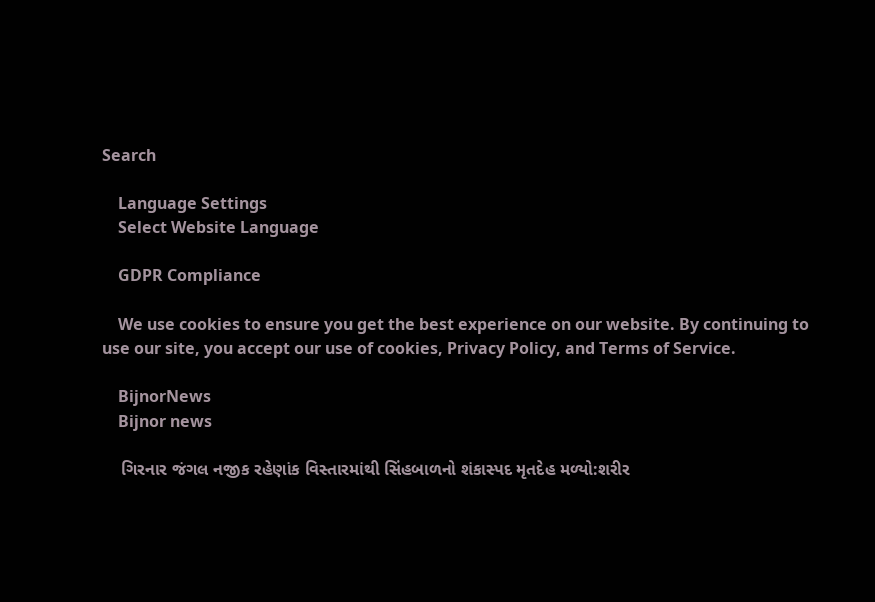Search

    Language Settings
    Select Website Language

    GDPR Compliance

    We use cookies to ensure you get the best experience on our website. By continuing to use our site, you accept our use of cookies, Privacy Policy, and Terms of Service.

    BijnorNews
    Bijnor news

    ગિરનાર જંગલ નજીક રહેણાંક વિસ્તારમાંથી સિંહબાળનો શંકાસ્પદ મૃતદેહ મળ્યો:શરીર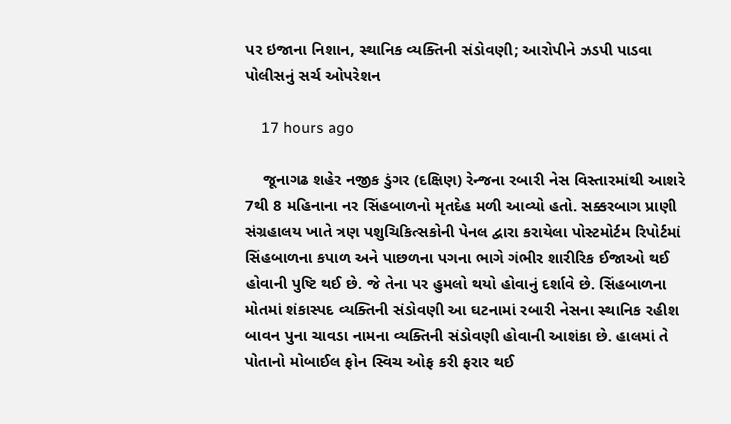પર ઇજાના નિશાન, સ્થાનિક વ્યક્તિની સંડોવણી; આરોપીને ઝડપી પાડવા પોલીસનું સર્ચ ઓપરેશન

    17 hours ago

    જૂનાગઢ શહેર નજીક ડુંગર (દક્ષિણ) રેન્જના રબારી નેસ વિસ્તારમાંથી આશરે 7થી 8 મહિનાના નર સિંહબાળનો મૃતદેહ મળી આવ્યો હતો. સક્કરબાગ પ્રાણી સંગ્રહાલય ખાતે ત્રણ પશુચિકિત્સકોની પેનલ દ્વારા કરાયેલા પોસ્ટમોર્ટમ રિપોર્ટમાં સિંહબાળના કપાળ અને પાછળના પગના ભાગે ગંભીર શારીરિક ઈજાઓ થઈ હોવાની પુષ્ટિ થઈ છે. જે તેના પર હુમલો થયો હોવાનું દર્શાવે છે. સિંહબાળના મોતમાં શંકાસ્પદ વ્યક્તિની સંડોવણી આ ઘટનામાં રબારી નેસના સ્થાનિક રહીશ બાવન પુના ચાવડા નામના વ્યક્તિની સંડોવણી હોવાની આશંકા છે. હાલમાં તે પોતાનો મોબાઈલ ફોન સ્વિચ ઓફ કરી ફરાર થઈ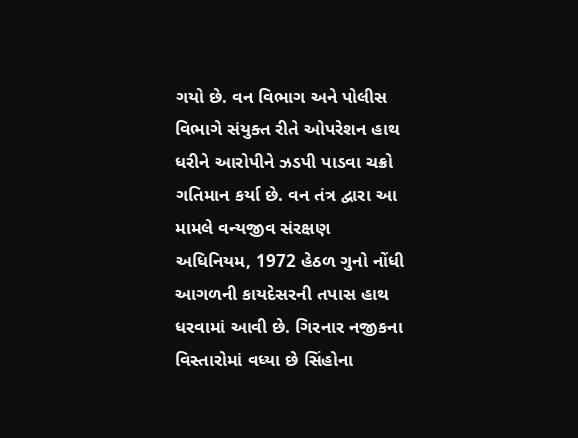ગયો છે. વન વિભાગ અને પોલીસ વિભાગે સંયુક્ત રીતે ઓપરેશન હાથ ધરીને આરોપીને ઝડપી પાડવા ચક્રો ગતિમાન કર્યા છે. વન તંત્ર દ્વારા આ મામલે વન્યજીવ સંરક્ષણ અધિનિયમ, 1972 હેઠળ ગુનો નોંધી આગળની કાયદેસરની તપાસ હાથ ધરવામાં આવી છે. ગિરનાર નજીકના વિસ્તારોમાં વધ્યા છે સિંહોના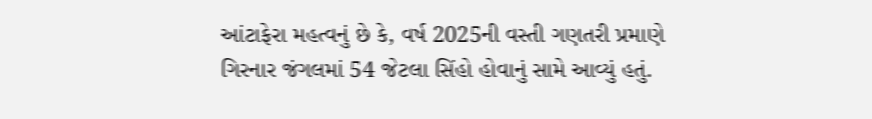આંટાફેરા મહત્વનું છે કે, વર્ષ 2025ની વસ્તી ગણતરી પ્રમાણે ગિરનાર જંગલમાં 54 જેટલા સિંહો હોવાનું સામે આવ્યું હતું.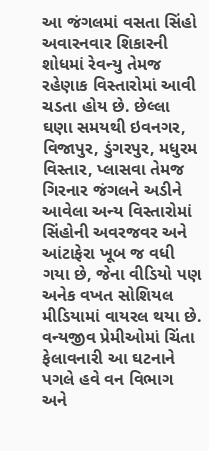આ જંગલમાં વસતા સિંહો અવારનવાર શિકારની શોધમાં રેવન્યુ તેમજ રહેણાક વિસ્તારોમાં આવી ચડતા હોય છે. છેલ્લા ઘણા સમયથી ઇવનગર, વિજાપુર, ડુંગરપુર, મધુરમ વિસ્તાર, પ્લાસવા તેમજ ગિરનાર જંગલને અડીને આવેલા અન્ય વિસ્તારોમાં સિંહોની અવરજવર અને આંટાફેરા ખૂબ જ વધી ગયા છે, જેના વીડિયો પણ અનેક વખત સોશિયલ મીડિયામાં વાયરલ થયા છે. વન્યજીવ પ્રેમીઓમાં ચિંતા ફેલાવનારી આ ઘટનાને પગલે હવે વન વિભાગ અને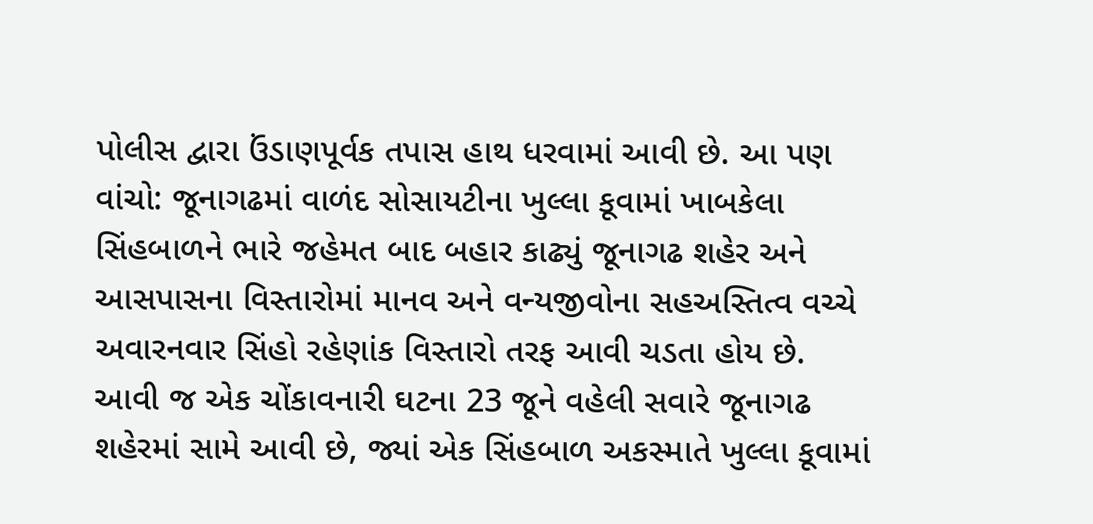પોલીસ દ્વારા ઉંડાણપૂર્વક તપાસ હાથ ધરવામાં આવી છે. આ પણ વાંચો: જૂનાગઢમાં વાળંદ સોસાયટીના ખુલ્લા કૂવામાં ખાબકેલા સિંહબાળને ભારે જહેમત બાદ બહાર કાઢ્યું જૂનાગઢ શહેર અને આસપાસના વિસ્તારોમાં માનવ અને વન્યજીવોના સહઅસ્તિત્વ વચ્ચે અવારનવાર સિંહો રહેણાંક વિસ્તારો તરફ આવી ચડતા હોય છે. આવી જ એક ચોંકાવનારી ઘટના 23 જૂને વહેલી સવારે જૂનાગઢ શહેરમાં સામે આવી છે, જ્યાં એક સિંહબાળ અકસ્માતે ખુલ્લા કૂવામાં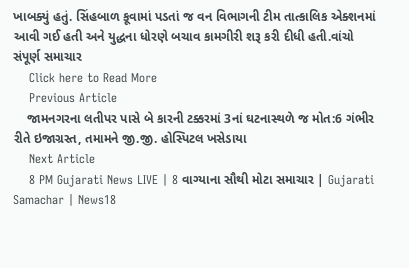ખાબક્યું હતું. સિંહબાળ કૂવામાં પડતાં જ વન વિભાગની ટીમ તાત્કાલિક એક્શનમાં આવી ગઈ હતી અને યુદ્ધના ધોરણે બચાવ કામગીરી શરૂ કરી દીધી હતી.વાંચો સંપૂર્ણ સમાચાર
    Click here to Read More
    Previous Article
    જામનગરના લતીપર પાસે બે કારની ટક્કરમાં 3નાં ઘટનાસ્થળે જ મોત:6 ગંભીર રીતે ઇજાગ્રસ્ત, તમામને જી.જી. હોસ્પિટલ ખસેડાયા
    Next Article
    8 PM Gujarati News LIVE | 8 વાગ્યાના સૌથી મોટા સમાચાર | Gujarati Samachar | News18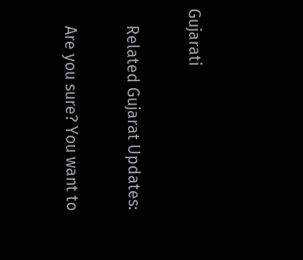Gujarati

    Related Gujarat Updates:

    Are you sure? You want to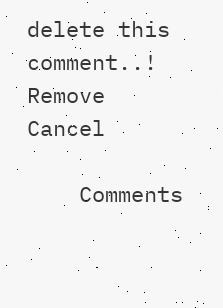delete this comment..! Remove Cancel

    Comments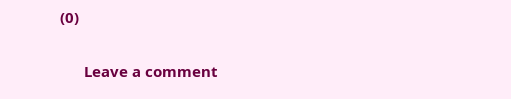(0)

      Leave a comment